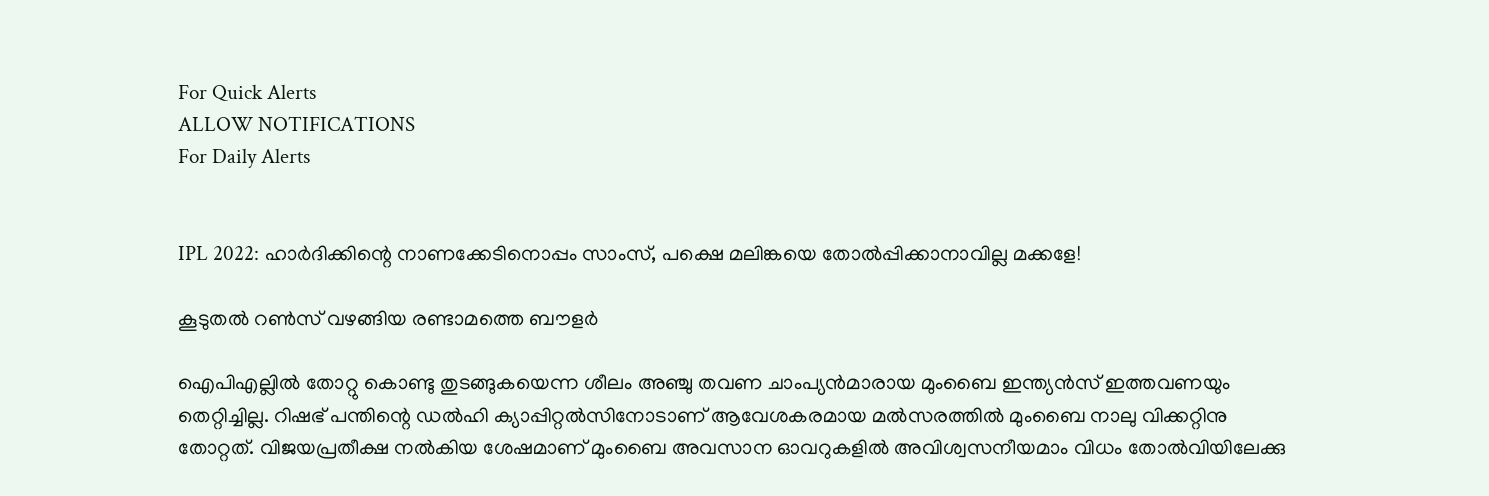For Quick Alerts
ALLOW NOTIFICATIONS
For Daily Alerts


IPL 2022: ഹാര്‍ദിക്കിന്റെ നാണക്കേടിനൊപ്പം സാംസ്, പക്ഷെ മലിങ്കയെ തോല്‍പ്പിക്കാനാവില്ല മക്കളേ!

കൂടുതല്‍ റണ്‍സ് വഴങ്ങിയ രണ്ടാമത്തെ ബൗളര്‍

ഐപിഎല്ലില്‍ തോറ്റു കൊണ്ടു തുടങ്ങുകയെന്ന ശീലം അഞ്ചു തവണ ചാംപ്യന്‍മാരായ മുംബൈ ഇന്ത്യന്‍സ് ഇത്തവണയും തെറ്റിച്ചില്ല. റിഷഭ് പന്തിന്റെ ഡല്‍ഹി ക്യാപ്പിറ്റല്‍സിനോടാണ് ആവേശകരമായ മല്‍സരത്തില്‍ മുംബൈ നാലു വിക്കറ്റിനു തോറ്റത്. വിജയപ്രതീക്ഷ നല്‍കിയ ശേഷമാണ് മുംബൈ അവസാന ഓവറുകളില്‍ അവിശ്വസനീയമാം വിധം തോല്‍വിയിലേക്കു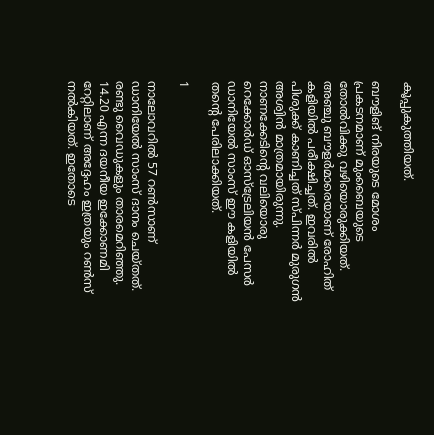കൂപ്പുകുത്തിയത്.

ബൗളിങ് നിരയുടെ മോശം പ്രകടനമാണ് മുംബൈയുടെ തോല്‍വിക്കു വഴിയൊരുക്കിയത്. അഞ്ചു ബൗളര്‍മാരെയാണ് രോഹിത് കളിയില്‍ പരീക്ഷിച്ചത്. ഇവരില്‍ പിശുക്ക് കാണിച്ചത് സ്പിന്നര്‍ മുരുഗന്‍ അശ്വിന്‍ മാത്രമായിരുന്നു. നാണക്കേടിന്റെ വലിയൊരു റെക്കോര്‍ഡ് ഓസ്‌ട്രേലിയന്‍ പേസര്‍ ഡാനിയേല്‍ സാംസ് ഈ കളിയില്‍ തന്റെ പേരിലാക്കിയത്.

1

നാലോവറില്‍ 57 റണ്‍സാണ് ഡാനിയേല്‍ സാംസ് ദാനം ചെയ്തത്. രണ്ടു വൈഡുകളും താരമെറിഞ്ഞു. 14.20 എന്ന ദയനീയ ഇക്കോണമി റേറ്റിലാണ് അദ്ദേഹം ഇത്രയും റണ്‍സ് നല്‍കിയത്. ഇതോടെ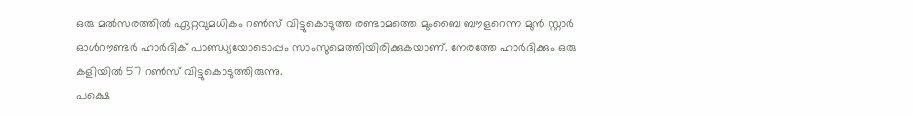ഒരു മല്‍സരത്തില്‍ ഏറ്റവുമധികം റണ്‍സ് വിട്ടുകൊടുത്ത രണ്ടാമത്തെ മുംബൈ ബൗളറെന്ന മുന്‍ സ്റ്റാര്‍ ഓള്‍റൗണ്ടര്‍ ഹാര്‍ദിക് പാണ്ഡ്യയോടൊപ്പം സാംസുമെത്തിയിരിക്കുകയാണ്. നേരത്തേ ഹാര്‍ദിക്കും ഒരു കളിയില്‍ 57 റണ്‍സ് വിട്ടുകൊടുത്തിരുന്നു.
പക്ഷെ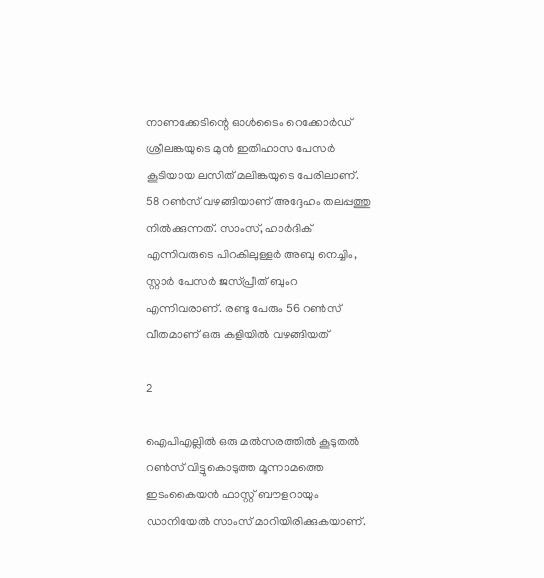നാണക്കേടിന്റെ ഓള്‍ടൈം റെക്കോര്‍ഡ് ശ്രീലങ്കയുടെ മുന്‍ ഇതിഹാസ പേസര്‍ കൂടിയായ ലസിത് മലിങ്കയുടെ പേരിലാണ്. 58 റണ്‍സ് വഴങ്ങിയാണ് അദ്ദേഹം തലപ്പത്തു നില്‍ക്കുന്നത്. സാംസ്, ഹാര്‍ദിക് എന്നിവരുടെ പിറകിലുള്ളര്‍ അബു നെച്ചിം, സ്റ്റാര്‍ പേസര്‍ ജസ്പ്രീത് ബുംറ എന്നിവരാണ്. രണ്ടു പേരും 56 റണ്‍സ് വീതമാണ് ഒരു കളിയില്‍ വഴങ്ങിയത്

2

ഐപിഎല്ലില്‍ ഒരു മല്‍സരത്തില്‍ കൂടുതല്‍ റണ്‍സ് വിട്ടുകൊടുത്ത മൂന്നാമത്തെ ഇടംകൈയന്‍ ഫാസ്റ്റ് ബൗളറായും ഡാനിയേല്‍ സാംസ് മാറിയിരിക്കുകയാണ്.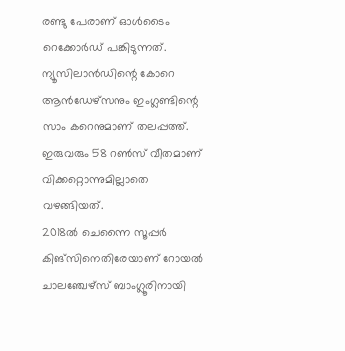രണ്ടു പേരാണ് ഓള്‍ടൈം റെക്കോര്‍ഡ് പങ്കിടുന്നത്. ന്യൂസിലാന്‍ഡിന്റെ കോറെ ആന്‍ഡേഴ്‌സനും ഇംഗ്ലണ്ടിന്റെ സാം കറെനുമാണ് തലപ്പത്ത്. ഇരുവരും 58 റണ്‍സ് വീതമാണ് വിക്കറ്റൊന്നുമില്ലാതെ വഴങ്ങിയത്.
2018ല്‍ ചെന്നൈ സൂപ്പര്‍ കിങ്‌സിനെതിരേയാണ് റോയല്‍ ചാലഞ്ചേഴ്‌സ് ബാംഗ്ലൂരിനായി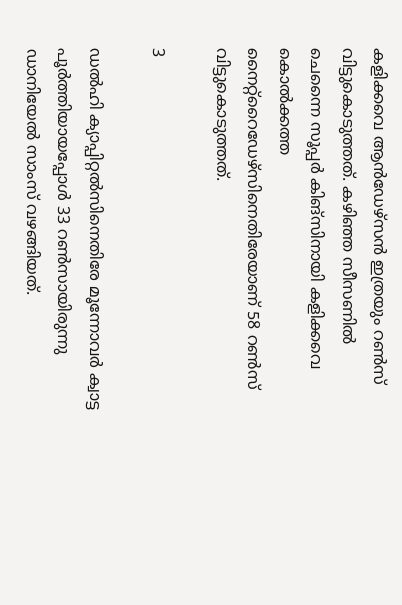കളിക്കവെ ആന്‍ഡേഴ്‌സന്‍ ഇത്രയും റണ്‍സ് വിട്ടുകൊടുത്തത്. കഴിഞ്ഞ സീസണില്‍ ചെന്നൈ സൂപ്പര്‍ കിങ്‌സിനായി കളിക്കവെ കൊല്‍ക്കത്ത നൈറ്റ്‌റൈഡേഴ്‌സിനെതിരേയാണ് 58 റണ്‍സ് വിട്ടുകൊടുത്തത്.

3

ഡല്‍ഹി ക്യാപ്പിറ്റല്‍സിനെതിരേ മൂന്നോവര്‍ ക്വാട്ട പൂര്‍ത്തിയായപ്പോള്‍ 33 റണ്‍സായിരുന്നു ഡാനിയേല്‍ സാംസ് വഴങ്ങിയത്.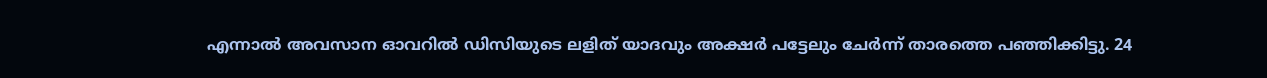എന്നാല്‍ അവസാന ഓവറില്‍ ഡിസിയുടെ ലളിത് യാദവും അക്ഷര്‍ പട്ടേലും ചേര്‍ന്ന് താരത്തെ പഞ്ഞിക്കിട്ടു. 24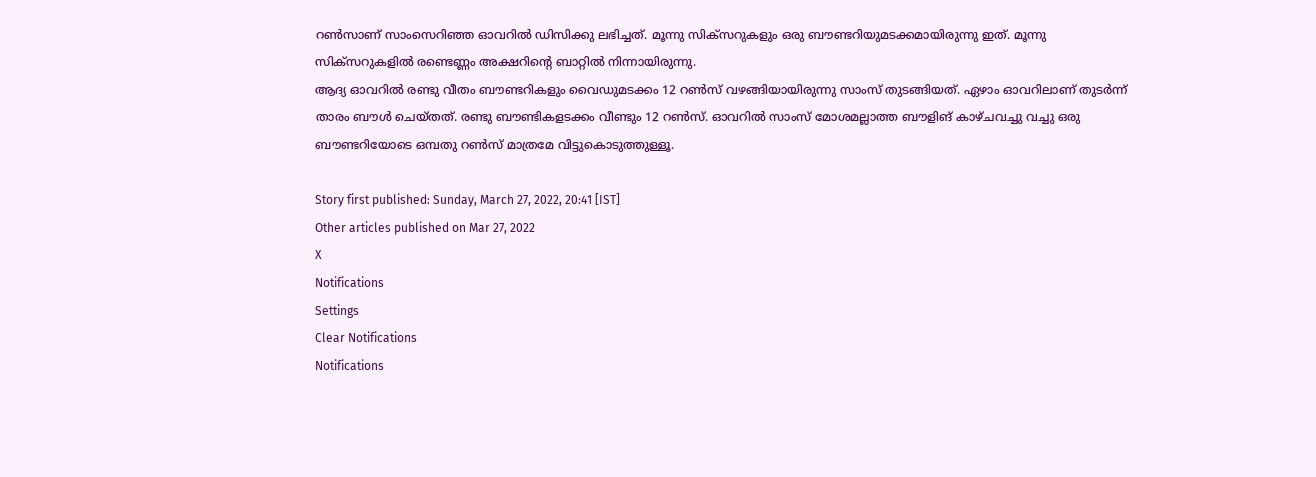റണ്‍സാണ് സാംസെറിഞ്ഞ ഓവറില്‍ ഡിസിക്കു ലഭിച്ചത്. മൂന്നു സിക്‌സറുകളും ഒരു ബൗണ്ടറിയുമടക്കമായിരുന്നു ഇത്. മൂന്നു സിക്‌സറുകളില്‍ രണ്ടെണ്ണം അക്ഷറിന്റെ ബാറ്റില്‍ നിന്നായിരുന്നു.
ആദ്യ ഓവറില്‍ രണ്ടു വീതം ബൗണ്ടറികളും വൈഡുമടക്കം 12 റണ്‍സ് വഴങ്ങിയായിരുന്നു സാംസ് തുടങ്ങിയത്. ഏഴാം ഓവറിലാണ് തുടര്‍ന്ന് താരം ബൗള്‍ ചെയ്തത്. രണ്ടു ബൗണ്ടികളടക്കം വീണ്ടും 12 റണ്‍സ്. ഓവറില്‍ സാംസ് മോശമല്ലാത്ത ബൗളിങ് കാഴ്ചവച്ചു വച്ചു ഒരു ബൗണ്ടറിയോടെ ഒമ്പതു റണ്‍സ് മാത്രമേ വിട്ടുകൊടുത്തുള്ളൂ.

Story first published: Sunday, March 27, 2022, 20:41 [IST]
Other articles published on Mar 27, 2022
X
Notifications
Settings
Clear Notifications
Notifications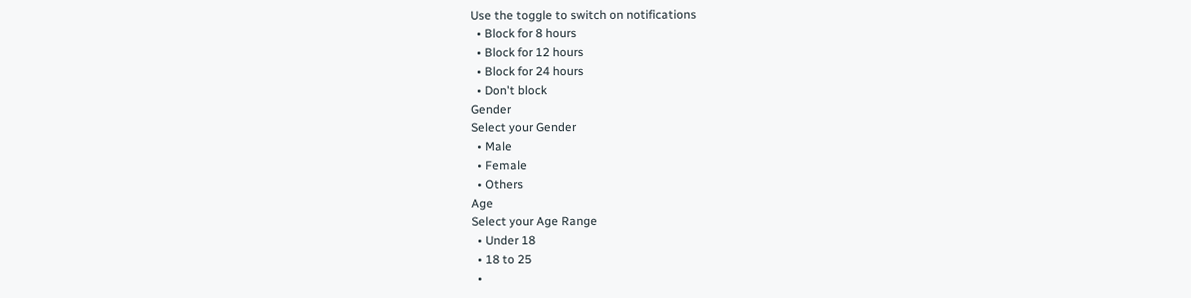Use the toggle to switch on notifications
  • Block for 8 hours
  • Block for 12 hours
  • Block for 24 hours
  • Don't block
Gender
Select your Gender
  • Male
  • Female
  • Others
Age
Select your Age Range
  • Under 18
  • 18 to 25
  •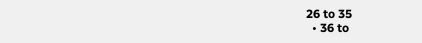26 to 35
  • 36 to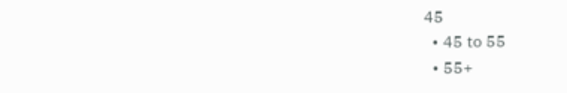45
  • 45 to 55
  • 55+